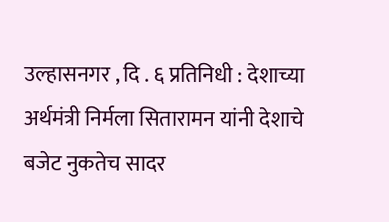उल्हासनगर , दि . ६ प्रतिनिधी : देशाच्या अर्थमंत्री निर्मला सितारामन यांनी देशाचे बजेट नुकतेच सादर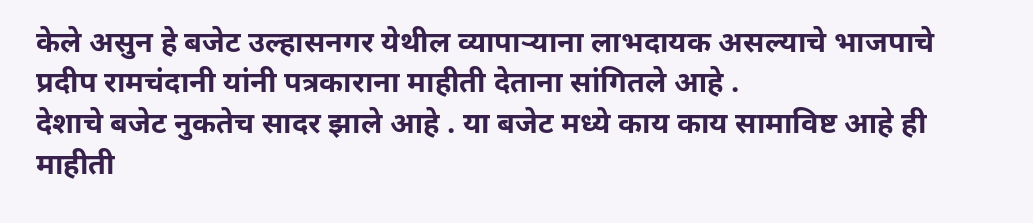केले असुन हे बजेट उल्हासनगर येथील व्यापाऱ्याना लाभदायक असल्याचे भाजपाचे प्रदीप रामचंदानी यांनी पत्रकाराना माहीती देताना सांगितले आहे .
देशाचे बजेट नुकतेच सादर झाले आहे . या बजेट मध्ये काय काय सामाविष्ट आहे ही माहीती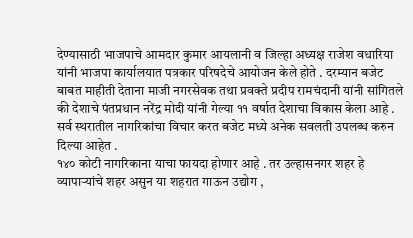देण्यासाठी भाजपाचे आमदार कुमार आयलानी व जिल्हा अध्यक्ष राजेश वधारिया यांनी भाजपा कार्यालयात पत्रकार परिषदेचे आयोजन केले होते . दरम्यान बजेट बाबत माहीती देताना माजी नगरसेवक तथा प्रवक्ते प्रदीप रामचंदानी यांनी सांगितले की देशाचे पंतप्रधान नरेंद्र मोदी यांनी गेल्या ११ वर्षात देशाचा विकास केला आहे . सर्व स्थरातील नागरिकांचा विचार करत बजेट मध्ये अनेक सवलती उपलब्ध करुन दिल्या आहेत .
१४० कोटी नागरिकाना याचा फायदा होणार आहे . तर उल्हासनगर शहर हे व्यापाऱ्यांचे शहर असुन या शहरात गाऊन उद्योग ,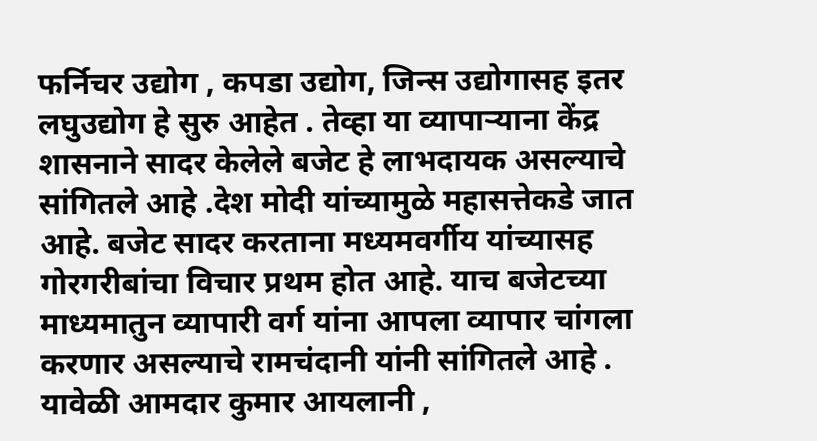फर्निचर उद्योग , कपडा उद्योग, जिन्स उद्योगासह इतर लघुउद्योग हे सुरु आहेत . तेव्हा या व्यापाऱ्याना केंद्र शासनाने सादर केलेले बजेट हे लाभदायक असल्याचे सांगितले आहे .देश मोदी यांच्यामुळे महासत्तेकडे जात आहे. बजेट सादर करताना मध्यमवर्गीय यांच्यासह गोरगरीबांचा विचार प्रथम होत आहे. याच बजेटच्या माध्यमातुन व्यापारी वर्ग यांना आपला व्यापार चांगला करणार असल्याचे रामचंदानी यांनी सांगितले आहे . यावेळी आमदार कुमार आयलानी ,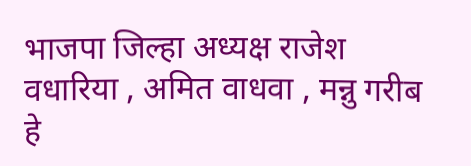भाजपा जिल्हा अध्यक्ष राजेश वधारिया , अमित वाधवा , मन्नु गरीब हे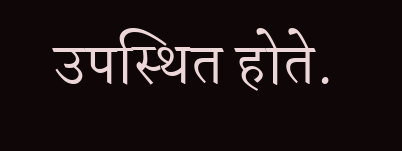उपस्थित होते.